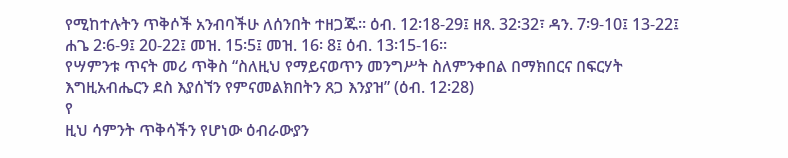የሚከተሉትን ጥቅሶች አንብባችሁ ለሰንበት ተዘጋጁ። ዕብ. 12፡18-29፤ ዘጸ. 32፡32፣ ዳን. 7፡9-10፤ 13-22፤ ሐጌ 2፡6-9፤ 20-22፤ መዝ. 15፡5፤ መዝ. 16፡ 8፤ ዕብ. 13፡15-16።
የሣምንቱ ጥናት መሪ ጥቅስ “ስለዚህ የማይናወጥን መንግሥት ስለምንቀበል በማክበርና በፍርሃት እግዚአብሔርን ደስ እያሰኘን የምናመልክበትን ጸጋ እንያዝ” (ዕብ. 12፡28)
የ
ዚህ ሳምንት ጥቅሳችን የሆነው ዕብራውያን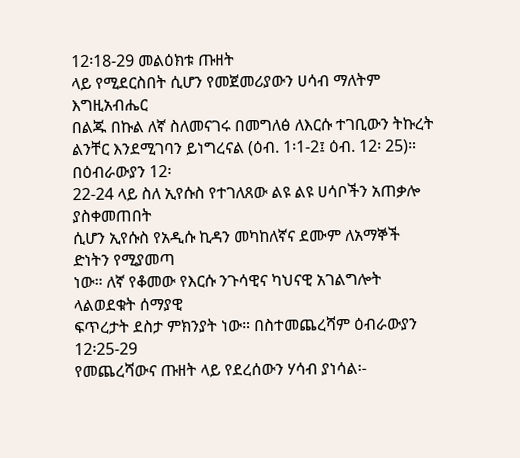12፡18-29 መልዕክቱ ጡዘት
ላይ የሚደርስበት ሲሆን የመጀመሪያውን ሀሳብ ማለትም እግዚአብሔር
በልጁ በኩል ለኛ ስለመናገሩ በመግለፅ ለእርሱ ተገቢውን ትኩረት
ልንቸር እንደሚገባን ይነግረናል (ዕብ. 1፡1-2፤ ዕብ. 12፡ 25)። በዕብራውያን 12፡
22-24 ላይ ስለ ኢየሱስ የተገለጸው ልዩ ልዩ ሀሳቦችን አጠቃሎ ያስቀመጠበት
ሲሆን ኢየሱስ የአዲሱ ኪዳን መካከለኛና ደሙም ለአማኞች ድነትን የሚያመጣ
ነው። ለኛ የቆመው የእርሱ ንጉሳዊና ካህናዊ አገልግሎት ላልወደቁት ሰማያዊ
ፍጥረታት ደስታ ምክንያት ነው። በስተመጨረሻም ዕብራውያን 12፡25-29
የመጨረሻውና ጡዘት ላይ የደረሰውን ሃሳብ ያነሳል፡-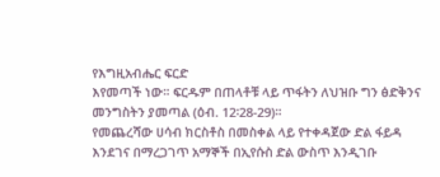የእግዚአብሔር ፍርድ
እየመጣች ነው። ፍርዱም በጠላቶቹ ላይ ጥፋትን ለህዝቡ ግን ፅድቅንና
መንግስትን ያመጣል (ዕብ. 12፡28-29)።
የመጨረሻው ሀሳብ ክርስቶስ በመስቀል ላይ የተቀዳጀው ድል ፋይዳ
እንደገና በማረጋገጥ አማኞች በኢየሱስ ድል ውስጥ እንዲገቡ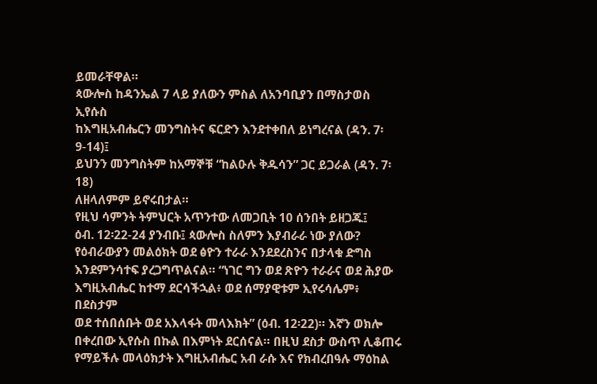ይመራቸዋል።
ጳውሎስ ከዳንኤል 7 ላይ ያለውን ምስል ለአንባቢያን በማስታወስ ኢየሱስ
ከእግዚአብሔርን መንግስትና ፍርድን እንደተቀበለ ይነግረናል (ዳን. 7፡9-14)፤
ይህንን መንግስትም ከአማኞቹ “ከልዑሉ ቅዱሳን” ጋር ይጋራል (ዳን. 7፡18)
ለዘላለምም ይኖሩበታል።
የዚህ ሳምንት ትምህርት አጥንተው ለመጋቢት 10 ሰንበት ይዘጋጁ፤
ዕብ. 12፡22-24 ያንብቡ፤ ጳውሎስ ስለምን እያብራራ ነው ያለው?
የዕብራውያን መልዕክት ወደ ፅዮን ተራራ እንደደረስንና በታላቁ ድግስ
እንደምንሳተፍ ያረጋግጥልናል። “ነገር ግን ወደ ጽዮን ተራራና ወደ ሕያው
እግዚአብሔር ከተማ ደርሳችኋል፥ ወደ ሰማያዊቱም ኢየሩሳሌም፥ በደስታም
ወደ ተሰበሰቡት ወደ አእላፋት መላእክት” (ዕብ. 12፡22)። እኛን ወክሎ
በቀረበው ኢየሱስ በኩል በእምነት ደርሰናል። በዚህ ደስታ ውስጥ ሊቆጠሩ
የማይችሉ መላዕክታት እግዚአብሔር አብ ራሱ እና የክብረበዓሉ ማዕከል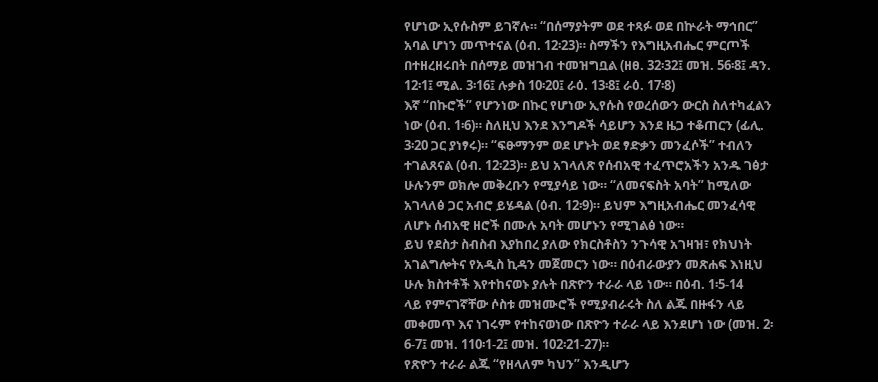የሆነው ኢየሱስም ይገኛሉ። “በሰማያትም ወደ ተጻፉ ወደ በኵራት ማኅበር”
አባል ሆነን መጥተናል (ዕብ. 12፡23)። ስማችን የእግዚአብሔር ምርጦች
በተዘረዘሩበት በሰማይ መዝገብ ተመዝግቧል (ዘፀ. 32፡32፤ መዝ. 56፡8፤ ዳን.
12፡1፤ ሚል. 3፡16፤ ሉቃስ 10፡20፤ ራዕ. 13፡8፤ ራዕ. 17፡8)
እኛ “በኩሮች” የሆንነው በኩር የሆነው ኢየሱስ የወረሰውን ውርስ ስለተካፈልን
ነው (ዕብ. 1፡6)። ስለዚህ እንደ እንግዶች ሳይሆን እንደ ዜጋ ተቆጠርን (ፊሊ.
3፡20 ጋር ያነፃሩ)። “ፍፁማንም ወደ ሆኑት ወደ ፃድቃን መንፈሶች” ተብለን
ተገልጸናል (ዕብ. 12፡23)። ይህ አገላለጽ የሰብአዊ ተፈጥሮአችን አንዱ ገፅታ
ሁሉንም ወክሎ መቅረቡን የሚያሳይ ነው። “ለመናፍስት አባት” ከሚለው
አገላለፅ ጋር አብሮ ይሄዳል (ዕብ. 12፡9)። ይህም እግዚአብሔር መንፈሳዊ
ለሆኑ ሰብአዊ ዘሮች በሙሉ አባት መሆኑን የሚገልፅ ነው።
ይህ የደስታ ስብስብ እያከበረ ያለው የክርስቶስን ንጉሳዊ አገዛዝ፣ የክህነት
አገልግሎትና የአዲስ ኪዳን መጀመርን ነው። በዕብራውያን መጽሐፍ እነዚህ
ሁሉ ክስተቶች እየተከናወኑ ያሉት በጽዮን ተራራ ላይ ነው። በዕብ. 1፡5-14
ላይ የምናገኛቸው ሶስቱ መዝሙሮች የሚያብራሩት ስለ ልጁ በዙፋን ላይ
መቀመጥ እና ነገሩም የተከናወነው በጽዮን ተራራ ላይ እንደሆነ ነው (መዝ. 2፡
6-7፤ መዝ. 110፡1-2፤ መዝ. 102፡21-27)።
የጽዮን ተራራ ልጁ “የዘላለም ካህን” እንዲሆን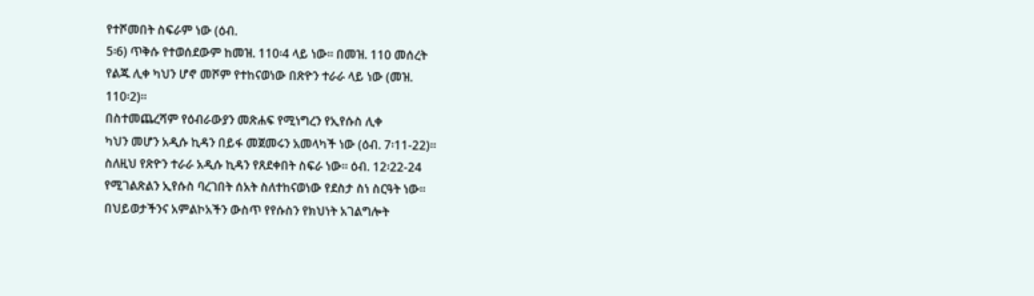የተሾመበት ስፍራም ነው (ዕብ.
5፡6) ጥቅሱ የተወሰደውም ከመዝ. 110፡4 ላይ ነው። በመዝ. 110 መሰረት
የልጁ ሊቀ ካህን ሆኖ መሾም የተከናወነው በጽዮን ተራራ ላይ ነው (መዝ.
110፡2)።
በስተመጨረሻም የዕብራውያን መጽሐፍ የሚነግረን የኢየሱስ ሊቀ
ካህን መሆን አዲሱ ኪዳን በይፋ መጀመሩን አመላካች ነው (ዕብ. 7፡11-22)።
ስለዚህ የጽዮን ተራራ አዲሱ ኪዳን የጸደቀበት ስፍራ ነው። ዕብ. 12፡22-24
የሚገልጽልን ኢየሱስ ባረገበት ሰአት ስለተከናወነው የደስታ ስነ ስርዓት ነው።
በህይወታችንና አምልኮአችን ውስጥ የየሱስን የክህነት አገልግሎት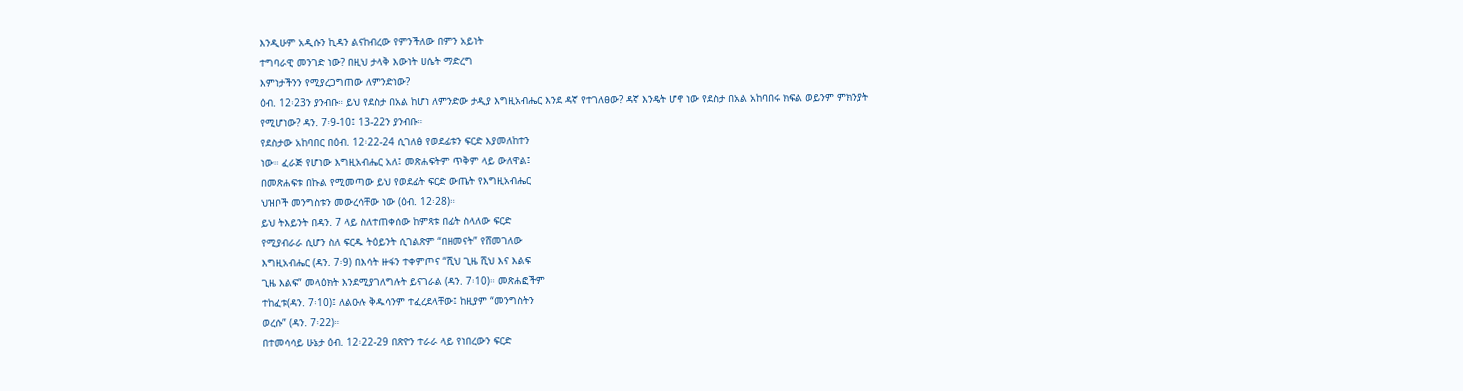እንዲሁም አዲሱን ኪዳን ልናከብረው የምንችለው በምን አይነት
ተግባራዊ መንገድ ነው? በዚህ ታላቅ እውነት ሀሴት ማድረግ
እምነታችንን የሚያረጋግጠው ለምንድነው?
ዕብ. 12፡23ን ያንብቡ። ይህ የደስታ በአል ከሆነ ለምንድው ታዲያ እግዚአብሔር እንደ ዳኛ የተገለፀው? ዳኛ እንዴት ሆኖ ነው የደስታ በአል አከባበሩ ክፍል ወይንም ምክንያት የሚሆነው? ዳን. 7፡9-10፤ 13-22ን ያንብቡ።
የደስታው አከባበር በዕብ. 12፡22-24 ሲገለፅ የወደፊቱን ፍርድ እያመለከተን
ነው። ፈራጅ የሆነው እግዚአብሔር አለ፤ መጽሐፍትም ጥቅም ላይ ውለዋል፤
በመጽሐፍቱ በኩል የሚመጣው ይህ የወደፊት ፍርድ ውጤት የእግዚአብሔር
ህዝቦች መንግስቱን መውረሳቸው ነው (ዕብ. 12፡28)።
ይህ ትእይንት በዳን. 7 ላይ ስለተጠቀሰው ከምጻቱ በፊት ስላለው ፍርድ
የሚያብራራ ሲሆን ስለ ፍርዱ ትዕይንት ሲገልጽም “በዘመናት” የሸመገለው
እግዚአብሔር (ዳን. 7፡9) በእሳት ዙፋን ተቀምጦና “ሺህ ጊዜ ሺህ እና እልፍ
ጊዜ እልፍ” መላዕክት እንደሚያገለግሉት ይናገራል (ዳን. 7፡10)። መጽሐፎችም
ተከፈቱ(ዳን. 7፡10)፤ ለልዑሉ ቅዱሳንም ተፈረደላቸው፤ ከዚያም “መንግስትን
ወረሱ” (ዳን. 7፡22)።
በተመሳሳይ ሁኔታ ዕብ. 12፡22-29 በጽዮን ተራራ ላይ የነበረውን ፍርድ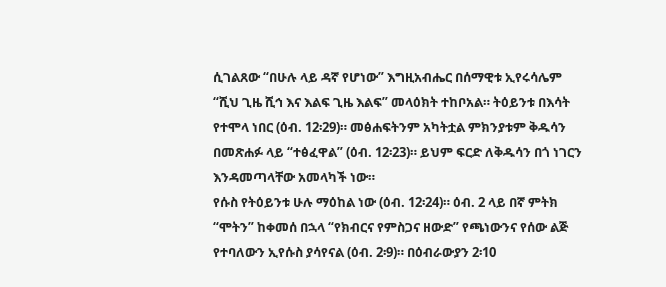ሲገልጸው “በሁሉ ላይ ዳኛ የሆነው” እግዚአብሔር በሰማዊቱ ኢየሩሳሌም
“ሺህ ጊዜ ሺኅ እና እልፍ ጊዜ እልፍ” መላዕክት ተከቦአል። ትዕይንቱ በእሳት
የተሞላ ነበር (ዕብ. 12፡29)። መፅሐፍትንም አካትቷል ምክንያቱም ቅዱሳን
በመጽሐፉ ላይ “ተፅፈዋል” (ዕብ. 12፡23)። ይህም ፍርድ ለቅዱሳን በጎ ነገርን
እንዳመጣላቸው አመላካች ነው።
የሱስ የትዕይንቱ ሁሉ ማዕከል ነው (ዕብ. 12፡24)። ዕብ. 2 ላይ በኛ ምትክ
“ሞትን” ከቀመሰ በኋላ “የክብርና የምስጋና ዘውድ” የጫነውንና የሰው ልጅ
የተባለውን ኢየሱስ ያሳየናል (ዕብ. 2፡9)። በዕብራውያን 2፡10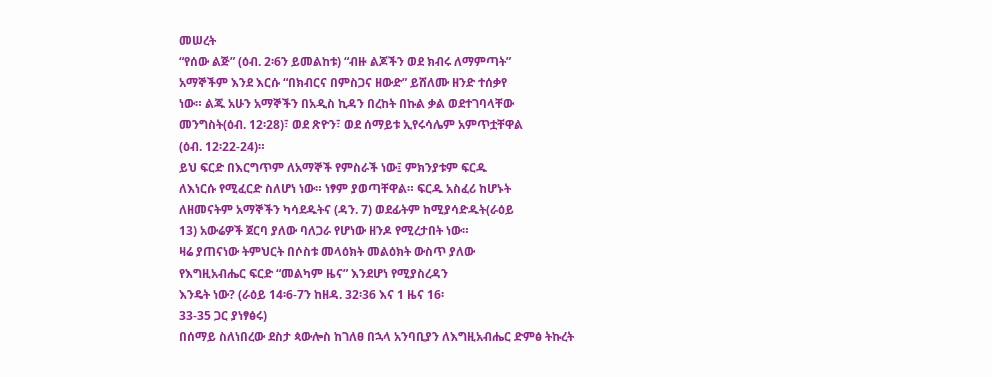መሠረት
“የሰው ልጅ” (ዕብ. 2፡6ን ይመልከቱ) “ብዙ ልጆችን ወደ ክብሩ ለማምጣት”
አማኞችም እንደ እርሱ “በክብርና በምስጋና ዘውድ” ይሸለሙ ዘንድ ተሰቃየ
ነው። ልጁ አሁን አማኞችን በአዲስ ኪዳን በረከት በኩል ቃል ወደተገባላቸው
መንግስት(ዕብ. 12፡28)፣ ወደ ጽዮን፣ ወደ ሰማይቱ ኢየሩሳሌም አምጥቷቸዋል
(ዕብ. 12፡22-24)።
ይህ ፍርድ በእርግጥም ለአማኞች የምስራች ነው፤ ምክንያቱም ፍርዱ
ለእነርሱ የሚፈርድ ስለሆነ ነው። ነፃም ያወጣቸዋል። ፍርዱ አስፈሪ ከሆኑት
ለዘመናትም አማኞችን ካሳደዱትና (ዳን. 7) ወደፊትም ከሚያሳድዱት(ራዕይ
13) አውሬዎች ጀርባ ያለው ባለጋራ የሆነው ዘንዶ የሚረታበት ነው።
ዛሬ ያጠናነው ትምህርት በሶስቱ መላዕክት መልዕክት ውስጥ ያለው
የእግዚአብሔር ፍርድ “መልካም ዜና” እንደሆነ የሚያስረዳን
እንዴት ነው? (ራዕይ 14፡6-7ን ከዘዳ. 32፡36 እና 1 ዜና 16፡
33-35 ጋር ያነፃፅሩ)
በሰማይ ስለነበረው ደስታ ጳውሎስ ከገለፀ በኋላ አንባቢያን ለእግዚአብሔር ድምፅ ትኩረት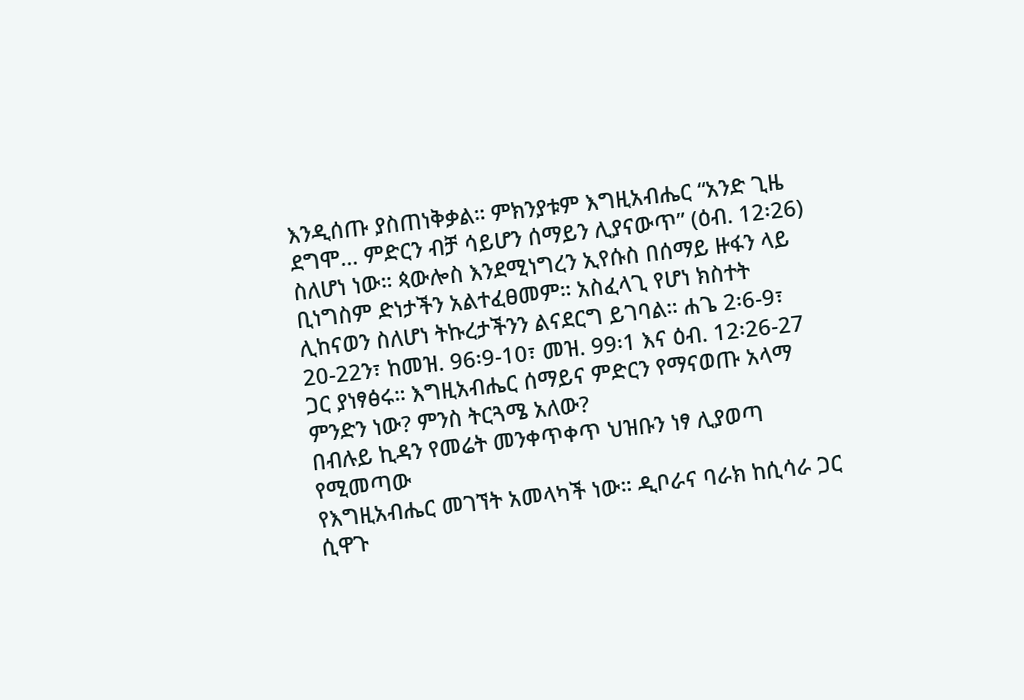እንዲሰጡ ያስጠነቅቃል። ምክንያቱም እግዚአብሔር “አንድ ጊዜ ደግሞ… ምድርን ብቻ ሳይሆን ሰማይን ሊያናውጥ” (ዕብ. 12፡26) ስለሆነ ነው። ጳውሎስ እንደሚነግረን ኢየሱስ በሰማይ ዙፋን ላይ ቢነግስም ድነታችን አልተፈፀመም። አስፈላጊ የሆነ ክስተት ሊከናወን ስለሆነ ትኩረታችንን ልናደርግ ይገባል። ሐጌ 2፡6-9፣ 20-22ን፣ ከመዝ. 96፡9-10፣ መዝ. 99፡1 እና ዕብ. 12፡26-27 ጋር ያነፃፅሩ። እግዚአብሔር ሰማይና ምድርን የማናወጡ አላማ ምንድን ነው? ምንስ ትርጓሜ አለው?
በብሉይ ኪዳን የመሬት መንቀጥቀጥ ህዝቡን ነፃ ሊያወጣ የሚመጣው
የእግዚአብሔር መገኘት አመላካች ነው። ዲቦራና ባራክ ከሲሳራ ጋር ሲዋጉ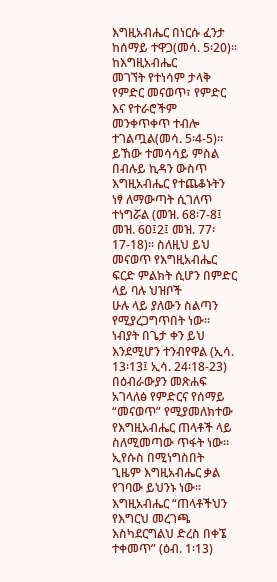እግዚአብሔር በነርሱ ፈንታ ከሰማይ ተዋጋ(መሳ. 5፡20)። ከእግዚአብሔር
መገኘት የተነሳም ታላቅ የምድር መናወጥ፣ የምድር እና የተራሮችም
መንቀጥቀጥ ተብሎ ተገልጧል(መሳ. 5፡4-5)። ይኸው ተመሳሳይ ምስል
በብሉይ ኪዳን ውስጥ እግዚአብሔር የተጨቆኑትን ነፃ ለማውጣት ሲገለጥ
ተነግሯል (መዝ. 68፡7-8፤ መዝ. 60፤2፤ መዝ. 77፡17-18)። ስለዚህ ይህ
መናወጥ የእግዚአብሔር ፍርድ ምልክት ሲሆን በምድር ላይ ባሉ ህዝቦች
ሁሉ ላይ ያለውን ስልጣን የሚያረጋግጥበት ነው። ነብያት በጌታ ቀን ይህ
እንደሚሆን ተንብየዋል (ኢሳ. 13፡13፤ ኢሳ. 24፡18-23)
በዕብራውያን መጽሐፍ አገላለፅ የምድርና የሰማይ “መናወጥ” የሚያመለክተው
የእግዚአብሔር ጠላቶች ላይ ስለሚመጣው ጥፋት ነው። ኢየሱስ በሚነግስበት
ጊዜም እግዚአብሔር ቃል የገባው ይህንኑ ነው። እግዚአብሔር “ጠላቶችህን
የእግርህ መረገጫ እስካደርግልህ ድረስ በቀኜ ተቀመጥ” (ዕብ. 1፡13)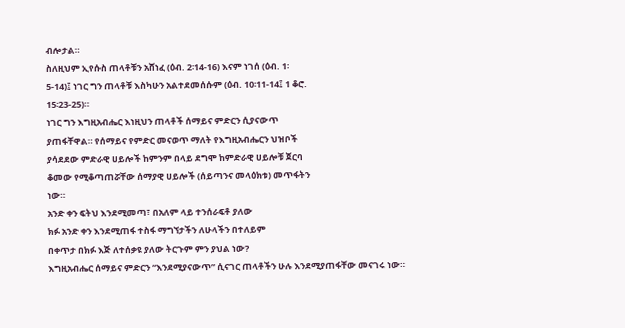ብሎታል።
ስለዚህም ኢየሱስ ጠላቶቹን አሸነፈ (ዕብ. 2፡14-16) እናም ነገሰ (ዕብ. 1፡
5-14)፤ ነገር ግን ጠላቶቹ እስካሁን አልተደመሰሱም (ዕብ. 10፡11-14፤ 1 ቆሮ.
15፡23-25)።
ነገር ግን እግዚአብሔር እነዚህን ጠላቶች ሰማይና ምድርን ሲያናውጥ
ያጠፋቸዋል። የሰማይና የምድር መናወጥ ማለት የእግዚአብሔርን ህዝቦች
ያሳደደው ምድራዊ ሀይሎች ከምንም በላይ ደግሞ ከምድራዊ ሀይሎቹ ጀርባ
ቆመው የሚቆጣጠሯቸው ሰማያዊ ሀይሎች (ሰይጣንና መላዕክቱ) መጥፋትን
ነው።
አንድ ቀን ፍትህ እንደሚመጣ፣ በአለም ላይ ተንሰራፍቶ ያለው
ክፉ አንድ ቀን እንደሚጠፋ ተስፋ ማግኘታችን ለሁላችን በተለይም
በቀጥታ በክፉ እጅ ለተሰቃዩ ያለው ትርጉም ምን ያህል ነው?
እግዚአብሔር ሰማይና ምድርን “እንደሚያናውጥ” ሲናገር ጠላቶችን ሁሉ እንደሚያጠፋቸው መናገሩ ነው።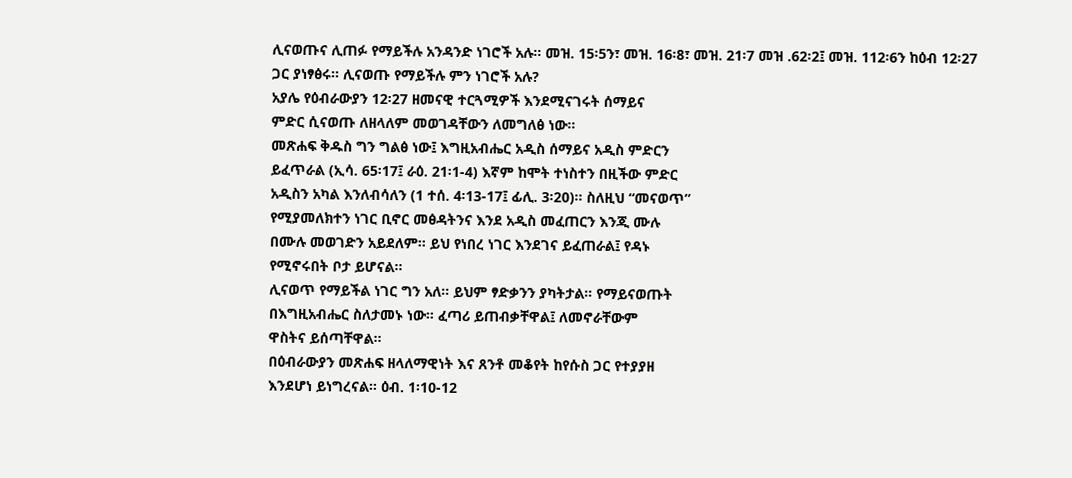ሊናወጡና ሊጠፉ የማይችሉ አንዳንድ ነገሮች አሉ። መዝ. 15፡5ን፣ መዝ. 16፡8፣ መዝ. 21፡7 መዝ .62፡2፤ መዝ. 112፡6ን ከዕብ 12፡27 ጋር ያነፃፅሩ። ሊናወጡ የማይችሉ ምን ነገሮች አሉ?
አያሌ የዕብራውያን 12፡27 ዘመናዊ ተርጓሚዎች እንደሚናገሩት ሰማይና
ምድር ሲናወጡ ለዘላለም መወገዳቸውን ለመግለፅ ነው።
መጽሐፍ ቅዱስ ግን ግልፅ ነው፤ እግዚአብሔር አዲስ ሰማይና አዲስ ምድርን
ይፈጥራል (ኢሳ. 65፡17፤ ራዕ. 21፡1-4) እኛም ከሞት ተነስተን በዚችው ምድር
አዲስን አካል እንለብሳለን (1 ተሰ. 4፡13-17፤ ፊሊ. 3፡20)። ስለዚህ “መናወጥ”
የሚያመለክተን ነገር ቢኖር መፅዳትንና እንደ አዲስ መፈጠርን እንጂ ሙሉ
በሙሉ መወገድን አይደለም። ይህ የነበረ ነገር እንደገና ይፈጠራል፤ የዳኑ
የሚኖሩበት ቦታ ይሆናል።
ሊናወጥ የማይችል ነገር ግን አለ። ይህም ፃድቃንን ያካትታል። የማይናወጡት
በእግዚአብሔር ስለታመኑ ነው። ፈጣሪ ይጠብቃቸዋል፤ ለመኖራቸውም
ዋስትና ይሰጣቸዋል።
በዕብራውያን መጽሐፍ ዘላለማዊነት እና ጸንቶ መቆየት ከየሱስ ጋር የተያያዘ
እንደሆነ ይነግረናል። ዕብ. 1፡10-12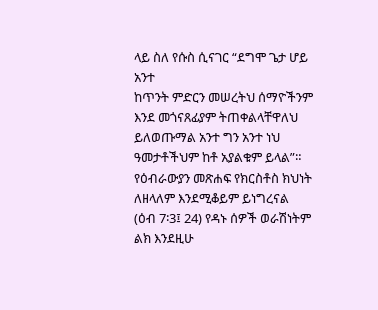ላይ ስለ የሱስ ሲናገር “ደግሞ ጌታ ሆይ አንተ
ከጥንት ምድርን መሠረትህ ሰማዮችንም እንደ መጎናጸፊያም ትጠቀልላቸዋለህ
ይለወጡማል አንተ ግን አንተ ነህ ዓመታቶችህም ከቶ አያልቁም ይላል”።
የዕብራውያን መጽሐፍ የክርስቶስ ክህነት ለዘላለም እንደሚቆይም ይነግረናል
(ዕብ 7፡3፤ 24) የዳኑ ሰዎች ወራሽነትም ልክ እንደዚሁ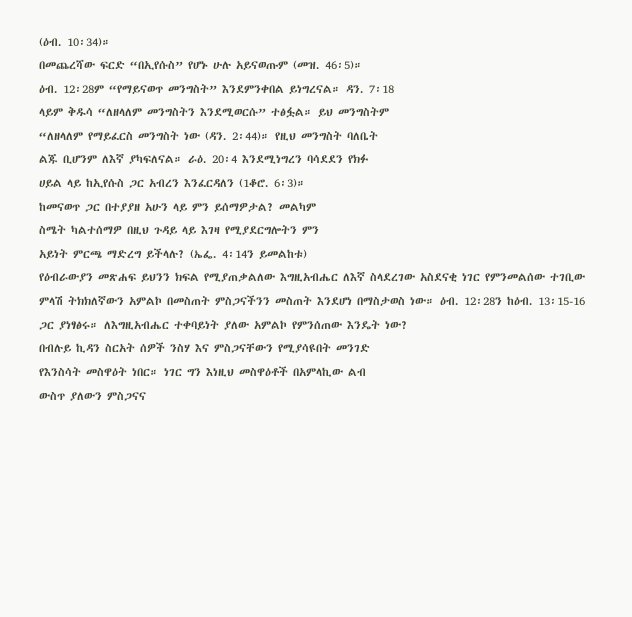(ዕብ. 10፡34)።
በመጨረሻው ፍርድ “በኢየሱስ” የሆኑ ሁሉ አይናወጡም (መዝ. 46፡5)።
ዕብ. 12፡28ም “የማይናወጥ መንግስት” እንደምንቀበል ይነግረናል። ዳን. 7፡18
ላይም ቅዱሳ “ለዘላለም መንግስትን እንደሚወርሱ” ተፅፏል። ይህ መንግስትም
“ለዘላለም የማይፈርስ መንግስት ነው (ዳን. 2፡44)። የዚህ መንግስት ባለቤት
ልጁ ቢሆንም ለእኛ ያካፍለናል። ራዕ. 20፡4 እንደሚነግረን ባሳደደን የክፉ
ሀይል ላይ ከኢየሱስ ጋር አብረን እንፈርዳለን (1ቆሮ. 6፡3)።
ከመናወጥ ጋር በተያያዘ አሁን ላይ ምን ይሰማዎታል? መልካም
ስሜት ካልተሰማዎ በዚህ ጉዳይ ላይ እገዛ የሚያደርግሎትን ምን
አይነት ምርጫ ማድረግ ይችላሉ? (ኤፌ. 4፡14ን ይመልከቱ)
የዕብራውያን መጽሐፍ ይህንን ክፍል የሚያጠቃልለው እግዚአብሔር ለእኛ ስላደረገው አስደናቂ ነገር የምንመልሰው ተገቢው ምላሽ ትክክለኛውን አምልኮ በመስጠት ምስጋናችንን መስጠት እንደሆነ በማስታወስ ነው። ዕብ. 12፡28ን ከዕብ. 13፡15-16 ጋር ያነፃፅሩ። ለእግዚአብሔር ተቀባይነት ያለው አምልኮ የምንሰጠው እንዴት ነው?
በብሉይ ኪዳን ስርአት ሰዎች ንስሃ እና ምስጋናቸውን የሚያሳዩበት መንገድ
የእንስሳት መስዋዕት ነበር። ነገር ግን እነዚህ መስዋዕቶች በአምላኪው ልብ
ውስጥ ያለውን ምስጋናና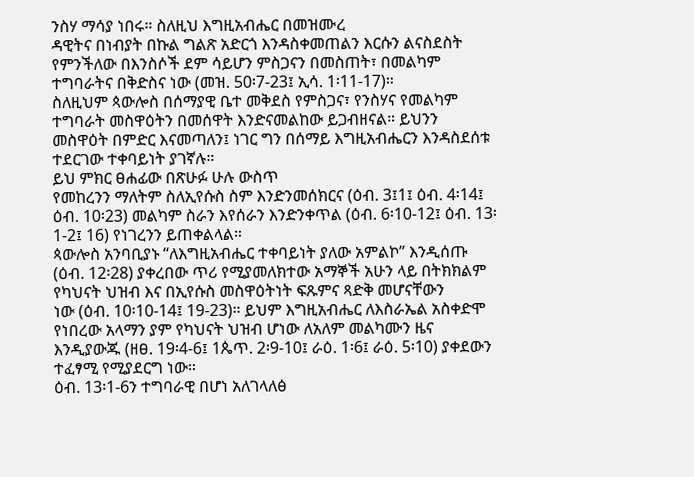ንስሃ ማሳያ ነበሩ። ስለዚህ እግዚአብሔር በመዝሙረ
ዳዊትና በነብያት በኩል ግልጽ አድርጎ እንዳስቀመጠልን እርሱን ልናስደስት
የምንችለው በእንስሶች ደም ሳይሆን ምስጋናን በመስጠት፣ በመልካም
ተግባራትና በቅድስና ነው (መዝ. 50፡7-23፤ ኢሳ. 1፡11-17)።
ስለዚህም ጳውሎስ በሰማያዊ ቤተ መቅደስ የምስጋና፣ የንስሃና የመልካም
ተግባራት መስዋዕትን በመሰዋት እንድናመልከው ይጋብዘናል። ይህንን
መስዋዕት በምድር እናመጣለን፤ ነገር ግን በሰማይ እግዚአብሔርን እንዳስደሰቱ
ተደርገው ተቀባይነት ያገኛሉ።
ይህ ምክር ፀሐፊው በጽሁፉ ሁሉ ውስጥ
የመከረንን ማለትም ስለኢየሱስ ስም እንድንመሰክርና (ዕብ. 3፤1፤ ዕብ. 4፡14፤
ዕብ. 10፡23) መልካም ስራን እየሰራን እንድንቀጥል (ዕብ. 6፡10-12፤ ዕብ. 13፡
1-2፤ 16) የነገረንን ይጠቀልላል።
ጳውሎስ አንባቢያኑ “ለእግዚአብሔር ተቀባይነት ያለው አምልኮ” እንዲሰጡ
(ዕብ. 12፡28) ያቀረበው ጥሪ የሚያመለክተው አማኞች አሁን ላይ በትክክልም
የካህናት ህዝብ እና በኢየሱስ መስዋዕትነት ፍጹምና ጻድቅ መሆናቸውን
ነው (ዕብ. 10፡10-14፤ 19-23)። ይህም እግዚአብሔር ለእስራኤል አስቀድሞ
የነበረው አላማን ያም የካህናት ህዝብ ሆነው ለአለም መልካሙን ዜና
እንዲያውጁ (ዘፀ. 19፡4-6፤ 1ጴጥ. 2፡9-10፤ ራዕ. 1፡6፤ ራዕ. 5፡10) ያቀደውን
ተፈፃሚ የሚያደርግ ነው።
ዕብ. 13፡1-6ን ተግባራዊ በሆነ አለገላለፅ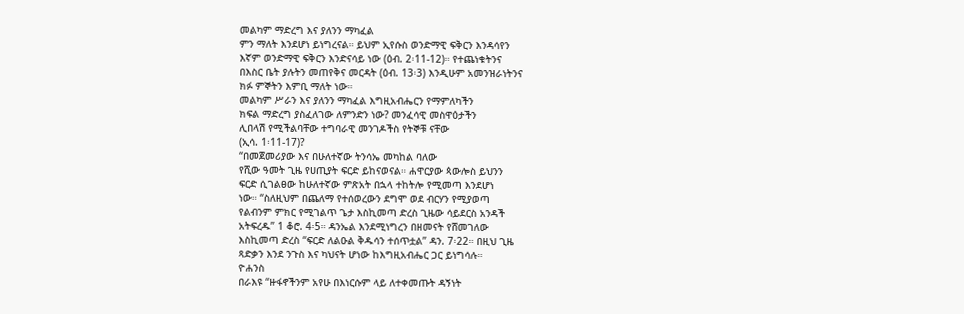መልካም ማድረግ እና ያለንን ማካፈል
ምን ማለት እንደሆነ ይነግረናል። ይህም ኢየሱስ ወንድማዊ ፍቅርን እንዳሳየን
እኛም ወንድማዊ ፍቅርን እንድናሳይ ነው (ዕብ. 2፡11-12)። የተጨነቁትንና
በእስር ቤት ያሉትን መጠየቅና መርዳት (ዕብ. 13፡3) እንዲሁም አመንዝራነትንና
ክፉ ምኞትን እምቢ ማለት ነው።
መልካም ሥራን እና ያለንን ማካፈል እግዚአብሔርን የማምለካችን
ክፍል ማድረግ ያስፈለገው ለምንድን ነው? መንፈሳዊ መስዋዕታችን
ሊበላሽ የሚችልባቸው ተግባራዊ መንገዶችስ የትኞቹ ናቸው
(ኢሳ. 1፡11-17)?
“በመጀመሪያው እና በሁለተኛው ትንሳኤ መካከል ባለው
የሺው ዓመት ጊዜ የሀጢያት ፍርድ ይከናወናል። ሐዋርያው ጳውሎስ ይህንን
ፍርድ ሲገልፀው ከሁለተኛው ምጽአት በኋላ ተከትሎ የሚመጣ እንደሆነ
ነው። “ስለዚህም በጨለማ የተሰወረውን ደግሞ ወደ ብርሃን የሚያወጣ
የልብንም ምክር የሚገልጥ ጌታ እስኪመጣ ድረስ ጊዜው ሳይደርስ አንዳች
አትፍረዱ” 1 ቆሮ. 4፡5። ዳንኤል እንደሚነግረን በዘመናት የሸመገለው
እስኪመጣ ድረስ “ፍርድ ለልዑል ቅዱሳን ተሰጥቷል” ዳን. 7፡22። በዚህ ጊዜ
ጻድቃን እንደ ንጉስ እና ካህናት ሆነው ከእግዚአብሔር ጋር ይነግሳሉ።
ዮሐንስ
በራእዩ “ዙፋኖችንም አየሁ በእነርሱም ላይ ለተቀመጡት ዳኝነት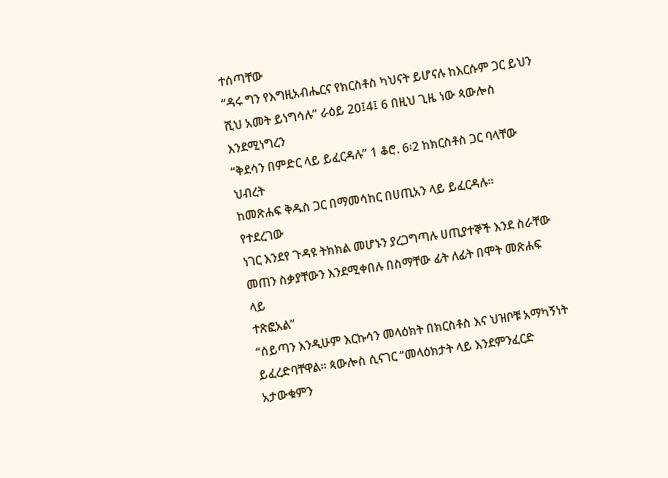ተሰጣቸው
“ዳሩ ግን የእግዚአብሔርና የክርስቶስ ካህናት ይሆናሉ ከእርሱም ጋር ይህን
ሺህ አመት ይነግሳሉ” ራዕይ 20፤4፤ 6 በዚህ ጊዜ ነው ጳውሎስ እንደሚነግረን
“ቅደሳን በምድር ላይ ይፈርዳሉ” 1 ቆሮ. 6፡2 ከክርስቶስ ጋር ባላቸው ህብረት
ከመጽሐፍ ቅዱስ ጋር በማመሳከር በሀጢአን ላይ ይፈርዳሉ።
የተደረገው
ነገር እንደየ ጉዳዩ ትክክል መሆኑን ያረጋግጣሉ ሀጢያተኞች እንደ ስራቸው
መጠን ስቃያቸውን እንደሚቀበሉ በስማቸው ፊት ለፊት በሞት መጽሐፍ ላይ
ተጽፎአል”
“ሰይጣን እንዲሁም እርኩሳን መላዕክት በክርስቶስ እና ህዝቦቹ አማካኝነት
ይፈረድባቸዋል። ጳውሎስ ሲናገር “መላዕክታት ላይ እንደምንፈርድ
አታውቁምን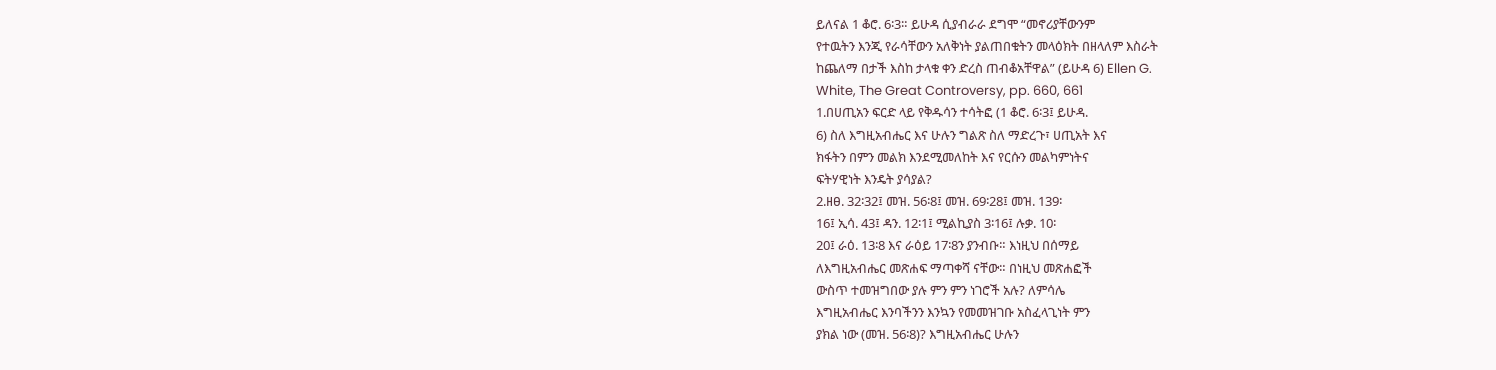ይለናል 1 ቆሮ. 6፡3። ይሁዳ ሲያብራራ ደግሞ “መኖሪያቸውንም
የተዉትን እንጂ የራሳቸውን አለቅነት ያልጠበቁትን መላዕክት በዘላለም እስራት
ከጨለማ በታች እስከ ታላቁ ቀን ድረስ ጠብቆአቸዋል” (ይሁዳ 6) Ellen G.
White, The Great Controversy, pp. 660, 661
1.በሀጢአን ፍርድ ላይ የቅዱሳን ተሳትፎ (1 ቆሮ. 6፡3፤ ይሁዳ.
6) ስለ እግዚአብሔር እና ሁሉን ግልጽ ስለ ማድረጉ፣ ሀጢአት እና
ክፋትን በምን መልክ እንደሚመለከት እና የርሱን መልካምነትና
ፍትሃዊነት እንዴት ያሳያል?
2.ዘፀ. 32፡32፤ መዝ. 56፡8፤ መዝ. 69፡28፤ መዝ. 139፡
16፤ ኢሳ. 43፤ ዳን. 12፡1፤ ሚልኪያስ 3፡16፤ ሉቃ. 10፡
20፤ ራዕ. 13፡8 እና ራዕይ 17፡8ን ያንብቡ። እነዚህ በሰማይ
ለእግዚአብሔር መጽሐፍ ማጣቀሻ ናቸው። በነዚህ መጽሐፎች
ውስጥ ተመዝግበው ያሉ ምን ምን ነገሮች አሉ? ለምሳሌ
እግዚአብሔር እንባችንን እንኳን የመመዝገቡ አስፈላጊነት ምን
ያክል ነው (መዝ. 56፡8)? እግዚአብሔር ሁሉን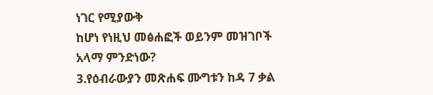ነገር የሚያውቅ
ከሆነ የነዚህ መፅሐፎች ወይንም መዝገቦች አላማ ምንድነው?
3.የዕብራውያን መጽሐፍ ሙግቱን ከዳ 7 ቃል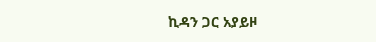ኪዳን ጋር አያይዞ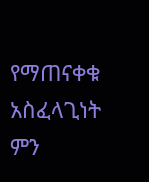የማጠናቀቁ አስፈላጊነት ምን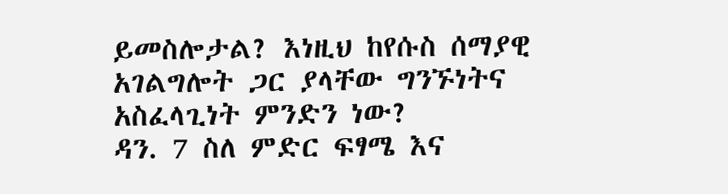ይመስሎታል? እነዚህ ከየሱስ ሰማያዊ
አገልግሎት ጋር ያላቸው ግንኙነትና አስፈላጊነት ምንድን ነው?
ዳን. 7 ስለ ምድር ፍፃሜ እና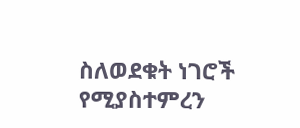ስለወደቁት ነገሮች የሚያስተምረን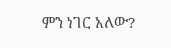ምን ነገር አለው?